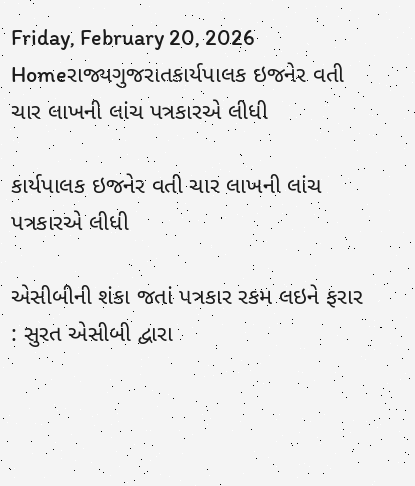Friday, February 20, 2026
Homeરાજ્યગુજરાતકાર્યપાલક ઇજનેર વતી ચાર લાખની લાંચ પત્રકારએ લીધી

કાર્યપાલક ઇજનેર વતી ચાર લાખની લાંચ પત્રકારએ લીધી

એસીબીની શંકા જતાં પત્રકાર રકમ લઇને ફરાર : સુરત એસીબી દ્વારા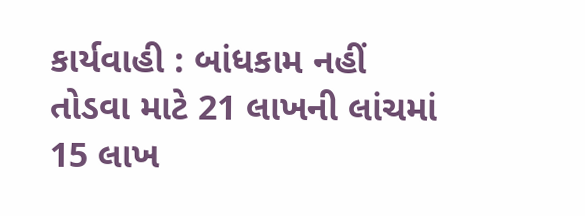કાર્યવાહી : બાંધકામ નહીં તોડવા માટે 21 લાખની લાંચમાં 15 લાખ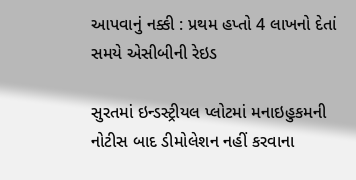આપવાનું નક્કી : પ્રથમ હપ્તો 4 લાખનો દેતાં સમયે એસીબીની રેઇડ

સુરતમાં ઇન્ડસ્ટ્રીયલ પ્લોટમાં મનાઇહુકમની નોટીસ બાદ ડીમોલેશન નહીં કરવાના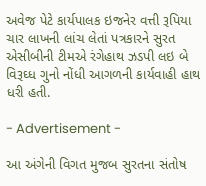અવેજ પેટે કાર્યપાલક ઇજનેર વત્તી રૂપિયા ચાર લાખની લાંચ લેતાં પત્રકારને સુરત એસીબીની ટીમએ રંગેહાથ ઝડપી લઇ બે વિરૂઘ્ધ ગુનો નોંધી આગળની કાર્યવાહી હાથ ધરી હતી.

- Advertisement -

આ અંગેની વિગત મુજબ સુરતના સંતોષ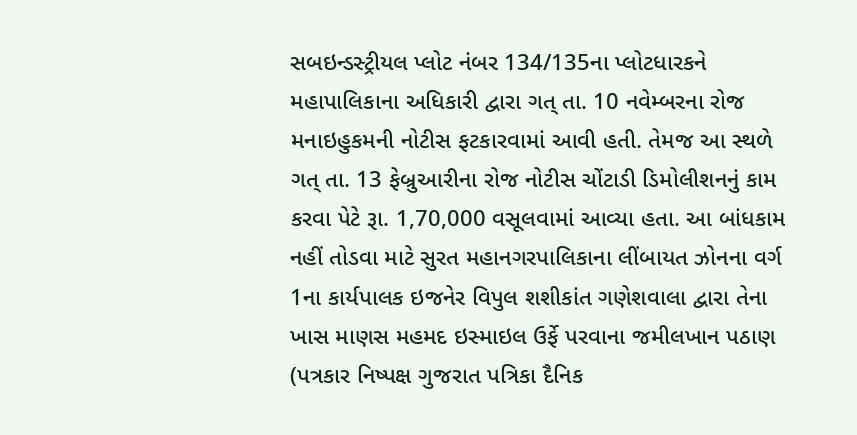સબઇન્ડસ્ટ્રીયલ પ્લોટ નંબર 134/135ના પ્લોટધારકને મહાપાલિકાના અધિકારી દ્વારા ગત્ તા. 10 નવેમ્બરના રોજ મનાઇહુકમની નોટીસ ફટકારવામાં આવી હતી. તેમજ આ સ્થળે ગત્ તા. 13 ફેબ્રુઆરીના રોજ નોટીસ ચોંટાડી ડિમોલીશનનું કામ કરવા પેટે રૂા. 1,70,000 વસૂલવામાં આવ્યા હતા. આ બાંધકામ નહીં તોડવા માટે સુરત મહાનગરપાલિકાના લીંબાયત ઝોનના વર્ગ 1ના કાર્યપાલક ઇજનેર વિપુલ શશીકાંત ગણેશવાલા દ્વારા તેના ખાસ માણસ મહમદ ઇસ્માઇલ ઉર્ફે પરવાના જમીલખાન પઠાણ (પત્રકાર નિષ્પક્ષ ગુજરાત પત્રિકા દૈનિક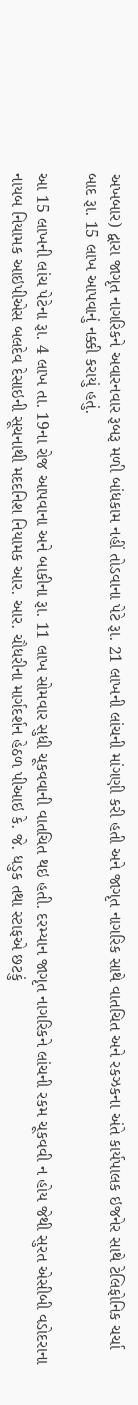અખબાર) દ્વારા જાગૃત નાગરિકને અવારનવાર રૂબરૂ મળી બાંધકામ નહીં તોડવાના પેટે રૂા. 21 લાખની લાંચની માંગણી કરી હતી અને જાગૃત નાગરિક સાથે વાતચિત અને રકઝકના અંતે કાર્યપાલક ઇજનેર સાથે ટેલિફોનિક ચર્ચા બાદ રૂા. 15 લાખ આપવાનું નક્કી કરાયું હતું.

આ 15 લાખની લાંચ પેટેના રૂા. 4 લાખ તા. 19ના રોજ આપવાના અને બાકીના રૂા. 11 લાખ સોમવાર સુધી ચૂકવવાની વાતચિત થઇ હતી. દરમ્યાન જાગૃત નાગરિકને લાંચની રકમ ચૂકવવી ન હોય જેથી સુરત એસીબી વડોદરાના નાયબ નિયામક આઇપીએસ બલદેવ દેસાઇની સૂચનાથી મદદનિશ નિયામક આર. આર. ચૌધરીના માર્ગદર્શન હેઠળ પીઆઇ કે. જે. ધડુક તથા સ્ટાફએ છટકું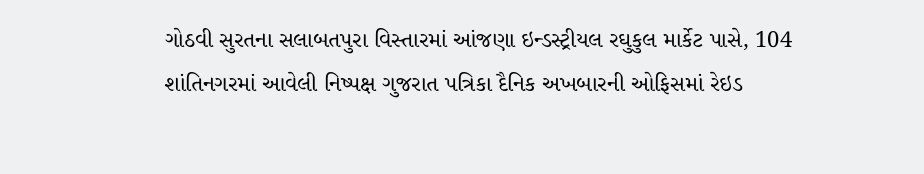ગોઠવી સુરતના સલાબતપુરા વિસ્તારમાં આંજણા ઇન્ડસ્ટ્રીયલ રઘુકુલ માર્કેટ પાસે, 104 શાંતિનગરમાં આવેલી નિષ્પક્ષ ગુજરાત પત્રિકા દૈનિક અખબારની ઓફિસમાં રેઇડ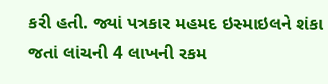કરી હતી. જ્યાં પત્રકાર મહમદ ઇસ્માઇલને શંકા જતાં લાંચની 4 લાખની રકમ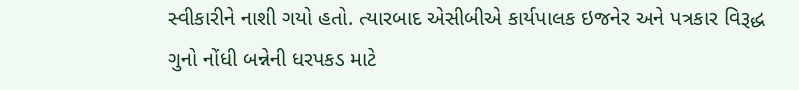સ્વીકારીને નાશી ગયો હતો. ત્યારબાદ એસીબીએ કાર્યપાલક ઇજનેર અને પત્રકાર વિરૂદ્ધ ગુનો નોંધી બન્નેની ધરપકડ માટે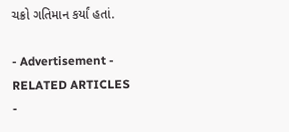ચક્રો ગતિમાન કર્યાં હતાં.

- Advertisement -
RELATED ARTICLES
-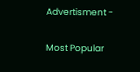Advertisment -

Most Popular